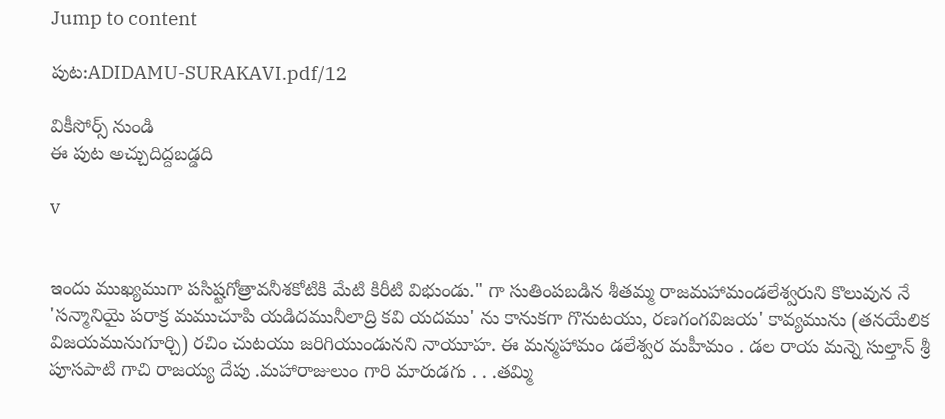Jump to content

పుట:ADIDAMU-SURAKAVI.pdf/12

వికీసోర్స్ నుండి
ఈ పుట అచ్చుదిద్దబడ్డది

v


ఇందు ముఖ్యముగా పసిష్టగోత్రావనీశకోటికి మేటి కిరీటి విభుండు." గా సుతింపబడిన శీతమ్మ రాజమహామండలేశ్వరుని కొలువున నే 'సన్మానియై పరాక్ర మముచూపి యడిదమునీలాద్రి కవి యదము' ను కానుకగా గొనుటయు, రణగంగవిజయ' కావ్యమును (తనయేలిక విజయమునుగూర్చి) రచిం చుటయు జరిగియుండునని నాయూహ. ఈ మన్మహామం డలేశ్వర మహీమం . డల రాయ మన్నె సుల్తాన్ శ్రీ పూసపాటి గాచి రాజయ్య దేపు .మహారాజులుం గారి మారుడగు . . .తమ్మి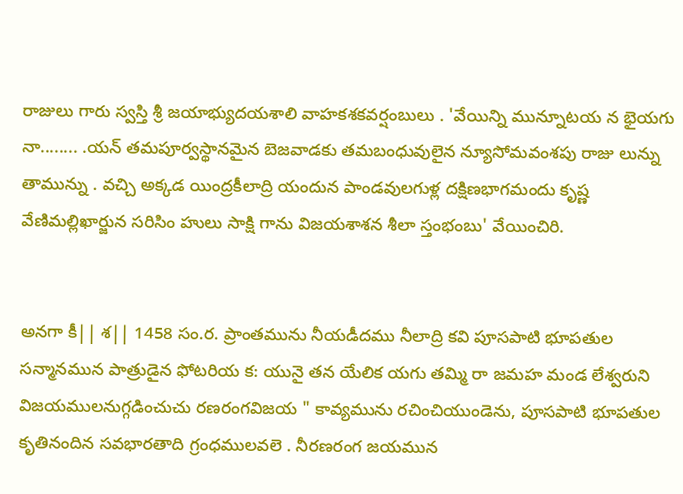రాజులు గారు స్వస్తి శ్రీ జయాభ్యుదయశాలి వాహకశకవర్షంబులు . 'వేయిన్ని మున్నూటయ న భైయగు నా........ .యన్ తమపూర్వస్థానమైన బెజవాడకు తమబంధువులైన న్యూసోమవంశపు రాజు లున్ను తామున్ను . వచ్చి అక్కడ యింద్రకీలాద్రి యందున పాండవులగుళ్ల దక్షిణభాగమందు కృష్ణ వేణిమల్లిఖార్జున సరిసిం హులు సాక్షి గాను విజయశాశన శీలా స్తంభంబు' వేయించిరి.


అనగా కీ|| శ|| 1458 సం.ర. ప్రాంతమును నీయడీదము నీలాద్రి కవి పూసపాటి భూపతుల సన్మానమున పాత్రుడైన ఫోటరియ క: యునై తన యేలిక యగు తమ్మి రా జమహ మండ లేశ్వరుని విజయములనుగ్గడించుచు రణరంగవిజయ " కావ్యమును రచించియుండెను, పూసపాటి భూపతుల కృతినందిన సవభారతాది గ్రంధములవలె . నీరణరంగ జయమున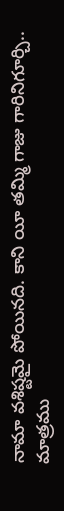నామా వశిష్టమై పోయినది. కాని యీ తమ్మి గాజు గారినిగూర్చి.. మాత్రము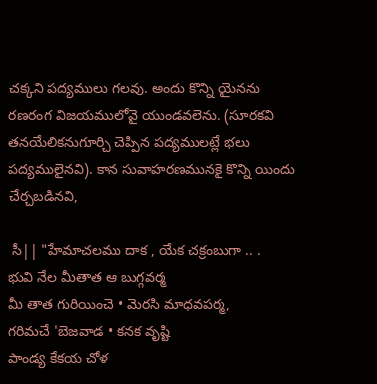చక్కని పద్యములు గలవు. అందు కొన్ని యైనను రణరంగ విజయములోవై యుండవలెను. (సూరకవి తనయేలికనుగూర్చి చెప్పిన పద్యములట్లే భలు పద్యములైనవి). కాన సువాహరణమునకై కొన్ని యిందు చేర్చబడినవి,

 సీ|| "హేమాచలము దాక , యేక చక్రంబుగా .. .
భువి నేల మీతాత ఆ బుగ్గవర్మ
మీ తాత గురియించె • మెరసి మాధవపర్మ,
గరిమచే 'బెజవాడ • కనక వృష్టి
పాండ్య కేకయ చోళ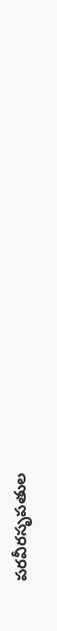పరవీరసృపతుల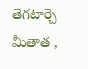తెగటార్చె మీతాత ,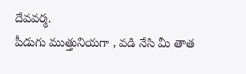దేవవర్మ.
పీడుగు ముత్తునియగా , వడి నేసి మీ తాత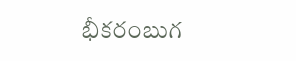భీకరంబుగ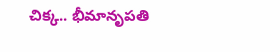చిక్క.. భీమానృపతి